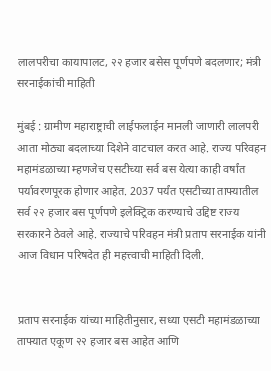लालपरीचा कायापालट, २२ हजार बसेस पूर्णपणे बदलणार; मंत्री सरनाईकांची माहिती

मुंबई : ग्रामीण महाराष्ट्राची लाईफलाईन मानली जाणारी लालपरी आता मोठ्या बदलाच्या दिशेने वाटचाल करत आहे. राज्य परिवहन महामंडळाच्या म्हणजेच एसटीच्या सर्व बस येत्या काही वर्षांत पर्यावरणपूरक होणार आहेत. 2037 पर्यंत एसटीच्या ताफ्यातील सर्व २२ हजार बस पूर्णपणे इलेक्ट्रिक करण्याचे उद्दिष्ट राज्य सरकारने ठेवले आहे. राज्याचे परिवहन मंत्री प्रताप सरनाईक यांनी आज विधान परिषदेत ही महत्त्वाची माहिती दिली.


प्रताप सरनाईक यांच्या माहितीनुसार, सध्या एसटी महामंडळाच्या ताफ्यात एकूण २२ हजार बस आहेत आणि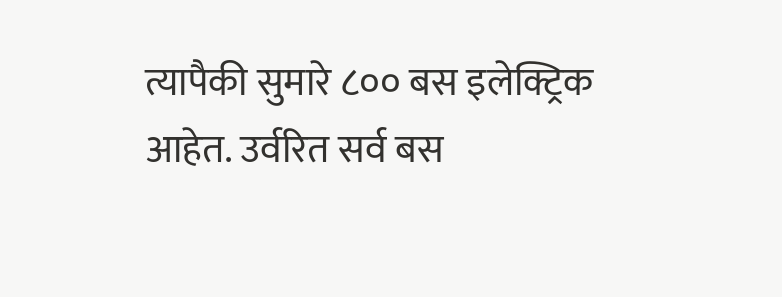त्यापैकी सुमारे ८०० बस इलेक्ट्रिक आहेत. उर्वरित सर्व बस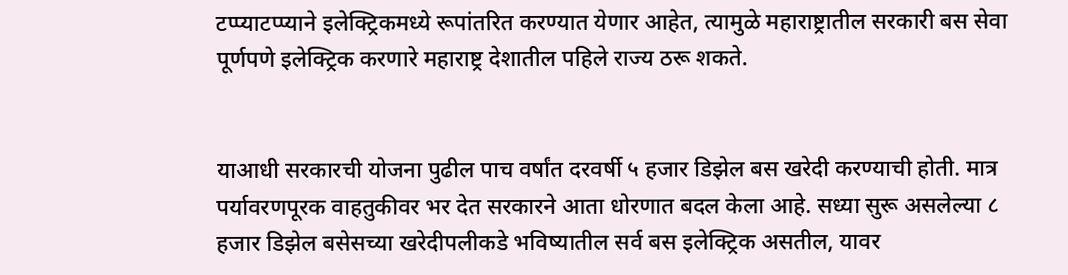टप्प्याटप्प्याने इलेक्ट्रिकमध्ये रूपांतरित करण्यात येणार आहेत, त्यामुळे महाराष्ट्रातील सरकारी बस सेवा पूर्णपणे इलेक्ट्रिक करणारे महाराष्ट्र देशातील पहिले राज्य ठरू शकते.


याआधी सरकारची योजना पुढील पाच वर्षांत दरवर्षी ५ हजार डिझेल बस खरेदी करण्याची होती. मात्र पर्यावरणपूरक वाहतुकीवर भर देत सरकारने आता धोरणात बदल केला आहे. सध्या सुरू असलेल्या ८ हजार डिझेल बसेसच्या खरेदीपलीकडे भविष्यातील सर्व बस इलेक्ट्रिक असतील, यावर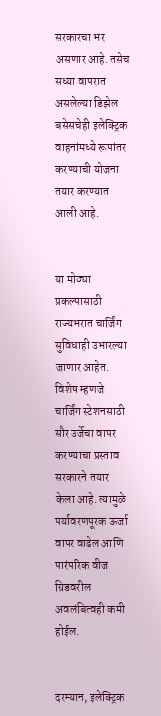सरकारचा भर असणार आहे. तसेच सध्या वापरात असलेल्या डिझेल बसेसचेही इलेक्ट्रिक वाहनांमध्ये रूपांतर करण्याची योजना तयार करण्यात आली आहे.


या मोठ्या प्रकल्पासाठी राज्यभरात चार्जिंग सुविधाही उभारल्या जाणार आहेत. विशेष म्हणजे चार्जिंग स्टेशनसाठी सौर उर्जेचा वापर करण्याचा प्रस्ताव सरकारने तयार केला आहे. त्यामुळे पर्यावरणपूरक ऊर्जा वापर वाढेल आणि पारंपरिक वीज ग्रिडवरील अवलंबित्वही कमी होईल.


दरम्यान, इलेक्ट्रिक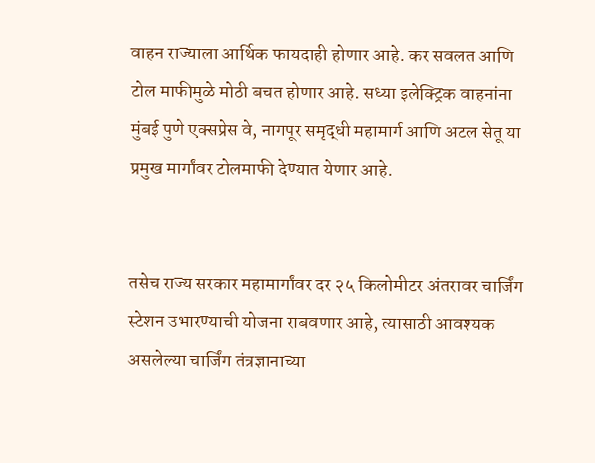वाहन राज्याला आर्थिक फायदाही होणार आहे. कर सवलत आणि टोल माफीमुळे मोठी बचत होणार आहे. सध्या इलेक्ट्रिक वाहनांना मुंबई पुणे एक्सप्रेस वे, नागपूर समृद्धी महामार्ग आणि अटल सेतू या प्रमुख मार्गांवर टोलमाफी देण्यात येणार आहे.


तसेच राज्य सरकार महामार्गांवर दर २५ किलोमीटर अंतरावर चार्जिंग स्टेशन उभारण्याची योजना राबवणार आहे, त्यासाठी आवश्यक असलेल्या चार्जिंग तंत्रज्ञानाच्या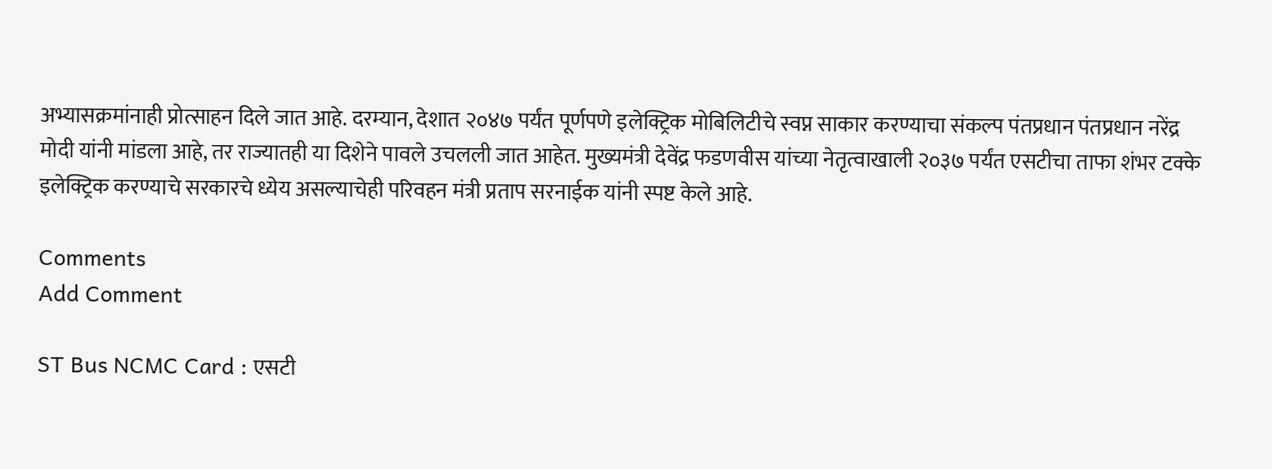अभ्यासक्रमांनाही प्रोत्साहन दिले जात आहे. दरम्यान, देशात २०४७ पर्यंत पूर्णपणे इलेक्ट्रिक मोबिलिटीचे स्वप्न साकार करण्याचा संकल्प पंतप्रधान पंतप्रधान नरेंद्र मोदी यांनी मांडला आहे, तर राज्यातही या दिशेने पावले उचलली जात आहेत. मुख्यमंत्री देवेंद्र फडणवीस यांच्या नेतृत्वाखाली २०३७ पर्यंत एसटीचा ताफा शंभर टक्के इलेक्ट्रिक करण्याचे सरकारचे ध्येय असल्याचेही परिवहन मंत्री प्रताप सरनाईक यांनी स्पष्ट केले आहे.

Comments
Add Comment

ST Bus NCMC Card : एसटी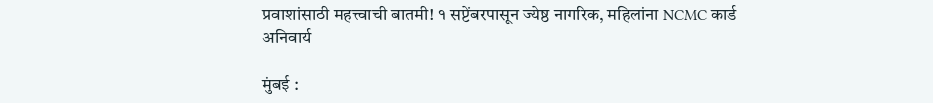प्रवाशांसाठी महत्त्वाची बातमी! १ सप्टेंबरपासून ज्येष्ठ नागरिक, महिलांना NCMC कार्ड अनिवार्य

मुंबई :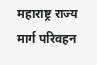महाराष्ट्र राज्य मार्ग परिवहन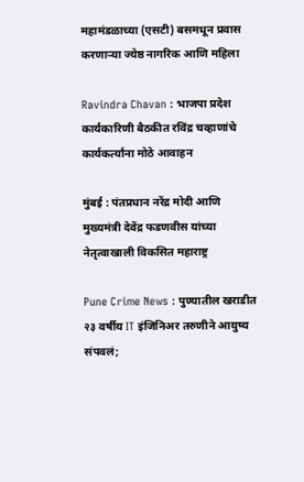महामंडळाच्या (एसटी) बसमधून प्रवास करणाऱ्या ज्येष्ठ नागरिक आणि महिला

Ravindra Chavan : भाजपा प्रदेश कार्यकारिणी बैठकीत रविंद्र चव्हाणांचे कार्यकर्त्यांना मोठे आवाहन

मुंबई : पंतप्रधान नरेंद्र मोदी आणि मुख्यमंत्री देवेंद्र फडणवीस यांच्या नेतृत्वाखाली विकसित महाराष्ट्र

Pune Crime News : पुण्यातील खराडीत २३ वर्षीय IT इंजिनिअर तरुणीने आयुष्य संपवलं;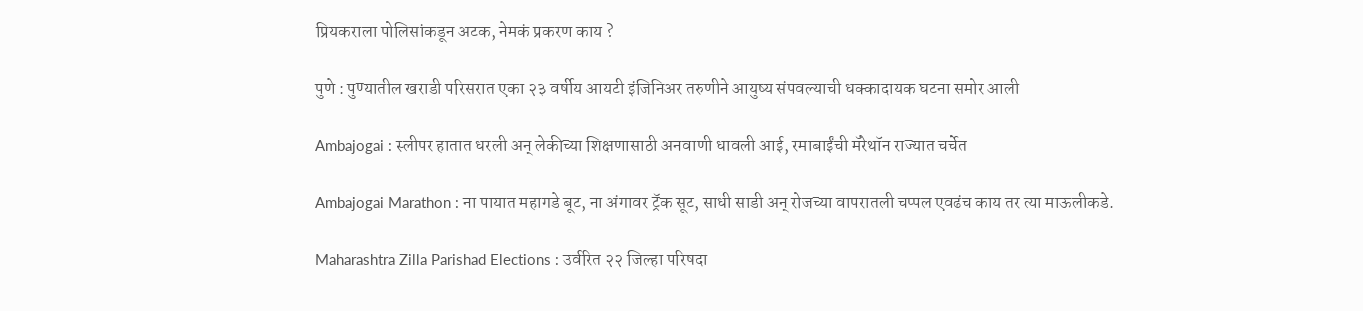प्रियकराला पोलिसांकडून अटक, नेमकं प्रकरण काय ?

पुणे : पुण्यातील खराडी परिसरात एका २३ वर्षीय आयटी इंजिनिअर तरुणीने आयुष्य संपवल्याची धक्कादायक घटना समोर आली

Ambajogai : स्लीपर हातात धरली अन् लेकीच्या शिक्षणासाठी अनवाणी धावली आई, रमाबाईंची मॅरेथॉन राज्यात चर्चेत

Ambajogai Marathon : ना पायात महागडे बूट, ना अंगावर ट्रॅक सूट, साधी साडी अन् रोजच्या वापरातली चप्पल एवढंच काय तर त्या माऊलीकडे.

Maharashtra Zilla Parishad Elections : उर्वरित २२ जिल्हा परिषदा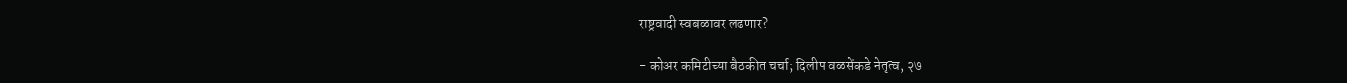राष्ट्रवादी स्वबळावर लढणार?

- कोअर कमिटीच्या बैठकीत चर्चा; दिलीप वळसेंकडे नेतृत्व, २७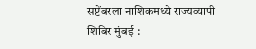सप्टेंबरला नाशिकमध्ये राज्यव्यापी शिबिर मुंबई :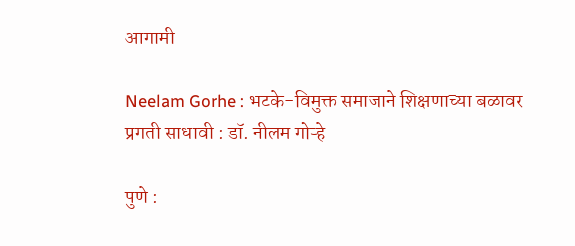आगामी

Neelam Gorhe : भटके-विमुक्त समाजाने शिक्षणाच्या बळावर प्रगती साधावी : डॉ. नीलम गोऱ्हे

पुणे :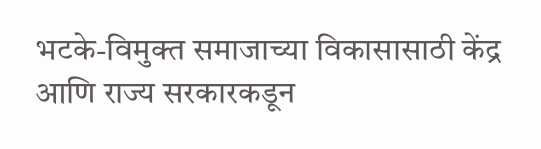भटके-विमुक्त समाजाच्या विकासासाठी केंद्र आणि राज्य सरकारकडून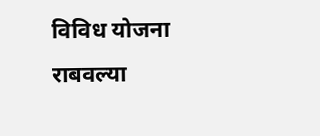विविध योजना राबवल्या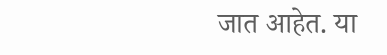जात आहेत. या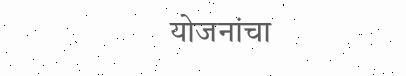योजनांचा